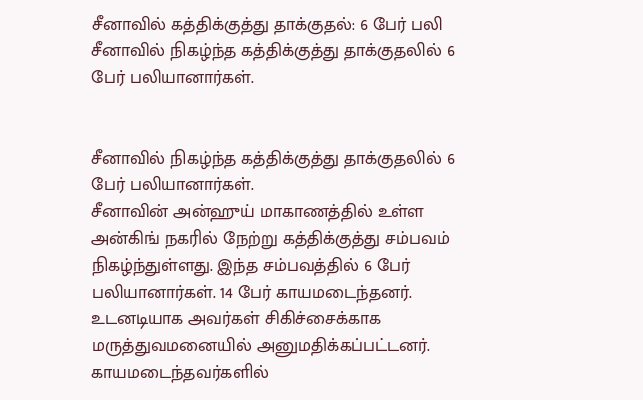சீனாவில் கத்திக்குத்து தாக்குதல்: 6 பேர் பலி
சீனாவில் நிகழ்ந்த கத்திக்குத்து தாக்குதலில் 6 பேர் பலியானார்கள்.


சீனாவில் நிகழ்ந்த கத்திக்குத்து தாக்குதலில் 6 பேர் பலியானார்கள்.
சீனாவின் அன்ஹுய் மாகாணத்தில் உள்ள அன்கிங் நகரில் நேற்று கத்திக்குத்து சம்பவம் நிகழ்ந்துள்ளது. இந்த சம்பவத்தில் 6 பேர் பலியானார்கள். 14 பேர் காயமடைந்தனர். உடனடியாக அவர்கள் சிகிச்சைக்காக மருத்துவமனையில் அனுமதிக்கப்பட்டனர்.
காயமடைந்தவர்களில்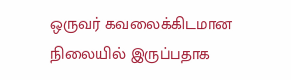ஒருவர் கவலைக்கிடமான நிலையில் இருப்பதாக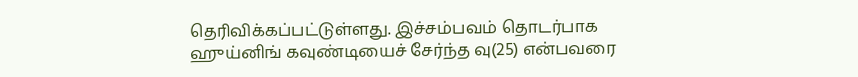தெரிவிக்கப்பட்டுள்ளது. இச்சம்பவம் தொடர்பாக ஹுய்னிங் கவுண்டியைச் சேர்ந்த வு(25) என்பவரை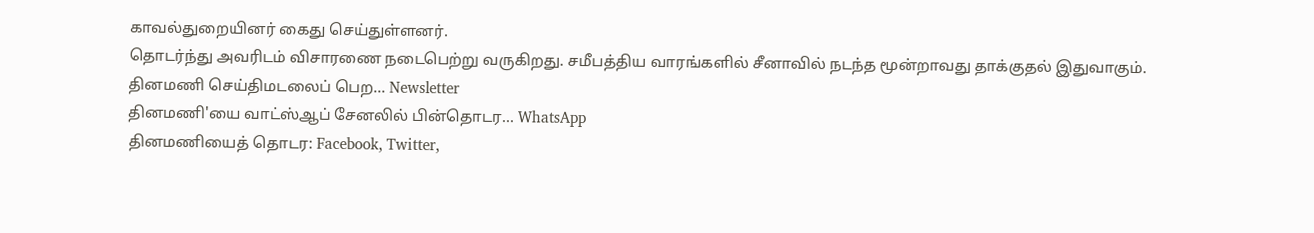காவல்துறையினர் கைது செய்துள்ளனர்.
தொடர்ந்து அவரிடம் விசாரணை நடைபெற்று வருகிறது. சமீபத்திய வாரங்களில் சீனாவில் நடந்த மூன்றாவது தாக்குதல் இதுவாகும்.
தினமணி செய்திமடலைப் பெற... Newsletter
தினமணி'யை வாட்ஸ்ஆப் சேனலில் பின்தொடர... WhatsApp
தினமணியைத் தொடர: Facebook, Twitter,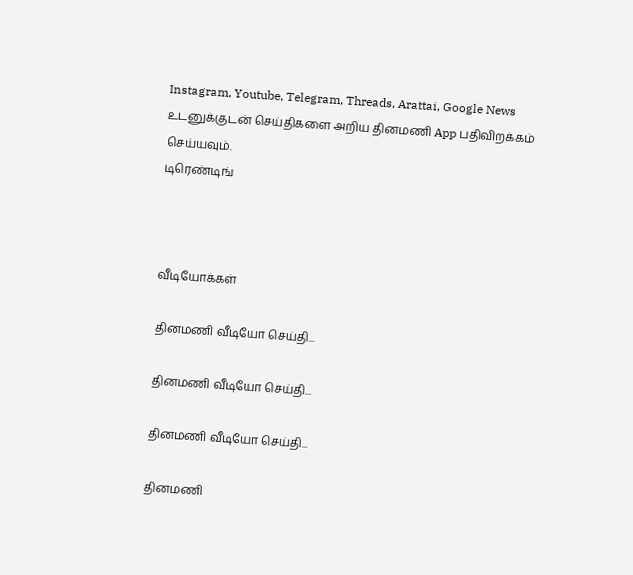Instagram, Youtube, Telegram, Threads, Arattai, Google News
உடனுக்குடன் செய்திகளை அறிய தினமணி App பதிவிறக்கம் செய்யவும்.
டிரெண்டிங்



வீடியோக்கள்

தினமணி வீடியோ செய்தி...

தினமணி வீடியோ செய்தி...

தினமணி வீடியோ செய்தி...

தினமணி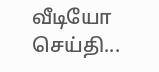வீடியோ செய்தி...